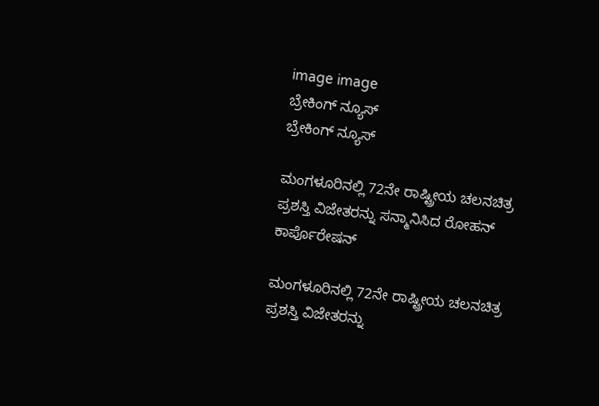image image
ಬ್ರೇಕಿಂಗ್ ನ್ಯೂಸ್
ಬ್ರೇಕಿಂಗ್ ನ್ಯೂಸ್

ಮಂಗಳೂರಿನಲ್ಲಿ 72ನೇ ರಾಷ್ಟ್ರೀಯ ಚಲನಚಿತ್ರ ಪ್ರಶಸ್ತಿ ವಿಜೇತರನ್ನು ಸನ್ಮಾನಿಸಿದ ರೋಹನ್ ಕಾರ್ಪೊರೇಷನ್

ಮಂಗಳೂರಿನಲ್ಲಿ 72ನೇ ರಾಷ್ಟ್ರೀಯ ಚಲನಚಿತ್ರ ಪ್ರಶಸ್ತಿ ವಿಜೇತರನ್ನು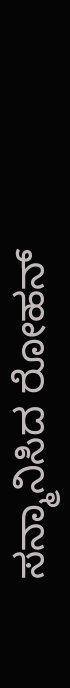ಸನ್ಮಾನಿಸಿದ ರೋಹನ್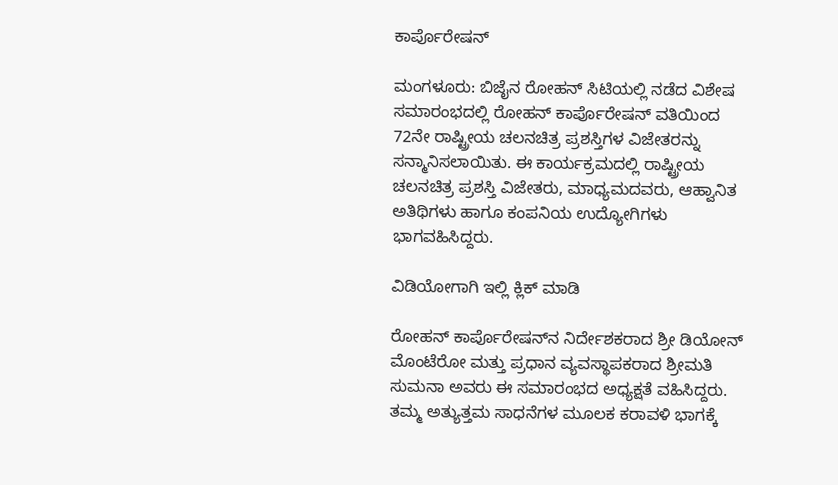ಕಾರ್ಪೊರೇಷನ್

ಮಂಗಳೂರು: ಬಿಜೈನ ರೋಹನ್ ಸಿಟಿಯಲ್ಲಿ ನಡೆದ ವಿಶೇಷ ಸಮಾರಂಭದಲ್ಲಿ ರೋಹನ್ ಕಾರ್ಪೊರೇಷನ್ ವತಿಯಿಂದ 72ನೇ ರಾಷ್ಟ್ರೀಯ ಚಲನಚಿತ್ರ ಪ್ರಶಸ್ತಿಗಳ ವಿಜೇತರನ್ನು ಸನ್ಮಾನಿಸಲಾಯಿತು. ಈ ಕಾರ್ಯಕ್ರಮದಲ್ಲಿ ರಾಷ್ಟ್ರೀಯ ಚಲನಚಿತ್ರ ಪ್ರಶಸ್ತಿ ವಿಜೇತರು, ಮಾಧ್ಯಮದವರು, ಆಹ್ವಾನಿತ ಅತಿಥಿಗಳು ಹಾಗೂ ಕಂಪನಿಯ ಉದ್ಯೋಗಿಗಳು ಭಾಗವಹಿಸಿದ್ದರು.

ವಿಡಿಯೋಗಾಗಿ ಇಲ್ಲಿ ಕ್ಲಿಕ್ ಮಾಡಿ

ರೋಹನ್ ಕಾರ್ಪೊರೇಷನ್‌ನ ನಿರ್ದೇಶಕರಾದ ಶ್ರೀ ಡಿಯೋನ್ ಮೊಂಟೆರೋ ಮತ್ತು ಪ್ರಧಾನ ವ್ಯವಸ್ಥಾಪಕರಾದ ಶ್ರೀಮತಿ ಸುಮನಾ ಅವರು ಈ ಸಮಾರಂಭದ ಅಧ್ಯಕ್ಷತೆ ವಹಿಸಿದ್ದರು. ತಮ್ಮ ಅತ್ಯುತ್ತಮ ಸಾಧನೆಗಳ ಮೂಲಕ ಕರಾವಳಿ ಭಾಗಕ್ಕೆ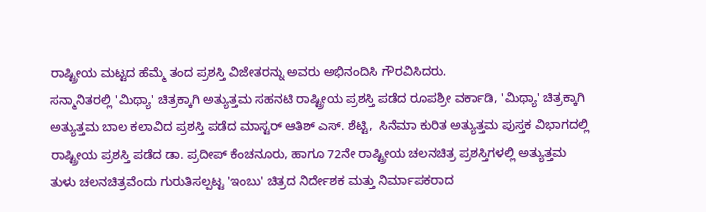ರಾಷ್ಟ್ರೀಯ ಮಟ್ಟದ ಹೆಮ್ಮೆ ತಂದ ಪ್ರಶಸ್ತಿ ವಿಜೇತರನ್ನು ಅವರು ಅಭಿನಂದಿಸಿ ಗೌರವಿಸಿದರು.
ಸನ್ಮಾನಿತರಲ್ಲಿ 'ಮಿಥ್ಯಾ' ಚಿತ್ರಕ್ಕಾಗಿ ಅತ್ಯುತ್ತಮ ಸಹನಟಿ ರಾಷ್ಟ್ರೀಯ ಪ್ರಶಸ್ತಿ ಪಡೆದ ರೂಪಶ್ರೀ ವರ್ಕಾಡಿ, 'ಮಿಥ್ಯಾ' ಚಿತ್ರಕ್ಕಾಗಿ ಅತ್ಯುತ್ತಮ ಬಾಲ ಕಲಾವಿದ ಪ್ರಶಸ್ತಿ ಪಡೆದ ಮಾಸ್ಟರ್ ಆತಿಶ್ ಎಸ್. ಶೆಟ್ಟಿ,  ಸಿನೆಮಾ ಕುರಿತ ಅತ್ಯುತ್ತಮ ಪುಸ್ತಕ ವಿಭಾಗದಲ್ಲಿ ರಾಷ್ಟ್ರೀಯ ಪ್ರಶಸ್ತಿ ಪಡೆದ ಡಾ. ಪ್ರದೀಪ್ ಕೆಂಚನೂರು, ಹಾಗೂ 72ನೇ ರಾಷ್ಟ್ರೀಯ ಚಲನಚಿತ್ರ ಪ್ರಶಸ್ತಿಗಳಲ್ಲಿ ಅತ್ಯುತ್ತಮ ತುಳು ಚಲನಚಿತ್ರವೆಂದು ಗುರುತಿಸಲ್ಪಟ್ಟ 'ಇಂಬು' ಚಿತ್ರದ ನಿರ್ದೇಶಕ ಮತ್ತು ನಿರ್ಮಾಪಕರಾದ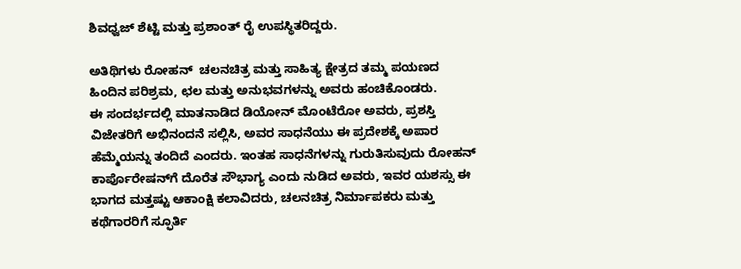ಶಿವಧ್ವಜ್ ಶೆಟ್ಟಿ ಮತ್ತು ಪ್ರಶಾಂತ್ ರೈ ಉಪಸ್ಥಿತರಿದ್ದರು.

ಅತಿಥಿಗಳು ರೋಹನ್  ಚಲನಚಿತ್ರ ಮತ್ತು ಸಾಹಿತ್ಯ ಕ್ಷೇತ್ರದ ತಮ್ಮ ಪಯಣದ ಹಿಂದಿನ ಪರಿಶ್ರಮ, ಛಲ ಮತ್ತು ಅನುಭವಗಳನ್ನು ಅವರು ಹಂಚಿಕೊಂಡರು.
ಈ ಸಂದರ್ಭದಲ್ಲಿ ಮಾತನಾಡಿದ ಡಿಯೋನ್ ಮೊಂಟೆರೋ ಅವರು, ಪ್ರಶಸ್ತಿ ವಿಜೇತರಿಗೆ ಅಭಿನಂದನೆ ಸಲ್ಲಿಸಿ, ಅವರ ಸಾಧನೆಯು ಈ ಪ್ರದೇಶಕ್ಕೆ ಅಪಾರ ಹೆಮ್ಮೆಯನ್ನು ತಂದಿದೆ ಎಂದರು. ಇಂತಹ ಸಾಧನೆಗಳನ್ನು ಗುರುತಿಸುವುದು ರೋಹನ್ ಕಾರ್ಪೊರೇಷನ್‌ಗೆ ದೊರೆತ ಸೌಭಾಗ್ಯ ಎಂದು ನುಡಿದ ಅವರು, ಇವರ ಯಶಸ್ಸು ಈ ಭಾಗದ ಮತ್ತಷ್ಟು ಆಕಾಂಕ್ಷಿ ಕಲಾವಿದರು, ಚಲನಚಿತ್ರ ನಿರ್ಮಾಪಕರು ಮತ್ತು ಕಥೆಗಾರರಿಗೆ ಸ್ಫೂರ್ತಿ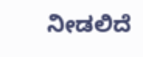ನೀಡಲಿದೆ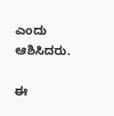ಎಂದು ಆಶಿಸಿದರು.

ಈ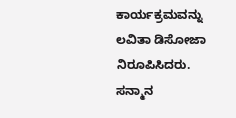ಕಾರ್ಯಕ್ರಮವನ್ನು ಲವಿತಾ ಡಿಸೋಜಾ ನಿರೂಪಿಸಿದರು. ಸನ್ಮಾನ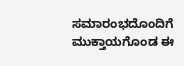ಸಮಾರಂಭದೊಂದಿಗೆ ಮುಕ್ತಾಯಗೊಂಡ ಈ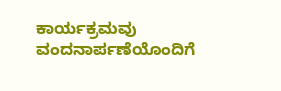ಕಾರ್ಯಕ್ರಮವು ವಂದನಾರ್ಪಣೆಯೊಂದಿಗೆ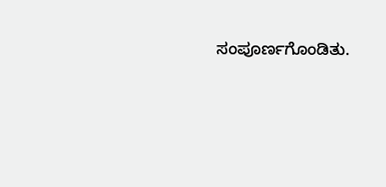ಸಂಪೂರ್ಣಗೊಂಡಿತು.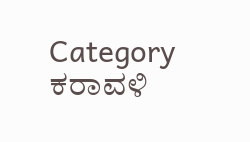Category
ಕರಾವಳಿ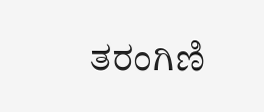ತರಂಗಿಣಿ